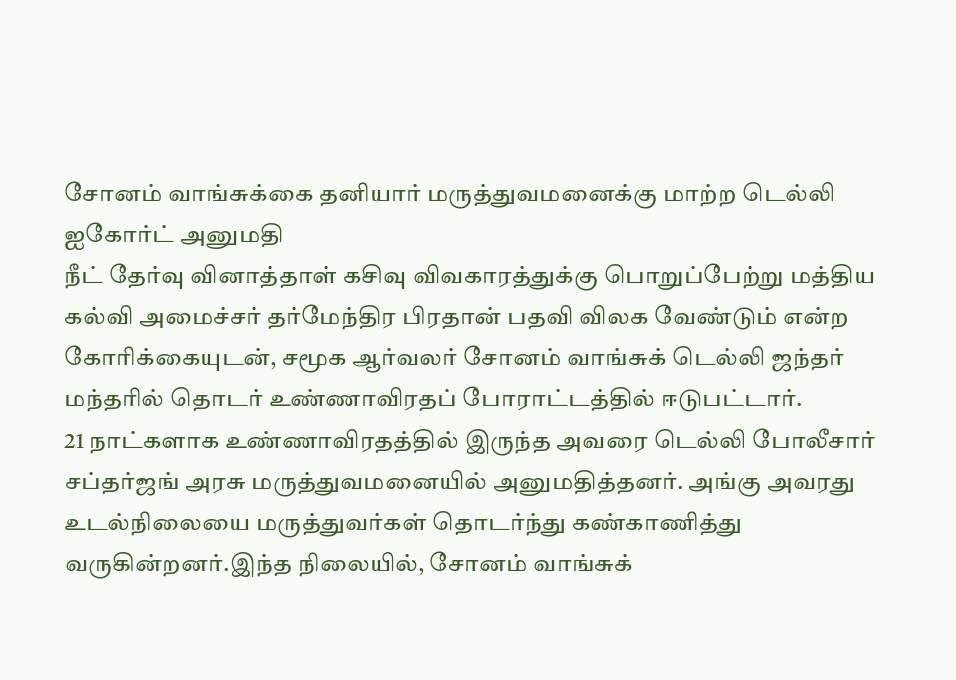சோனம் வாங்சுக்கை தனியார் மருத்துவமனைக்கு மாற்ற டெல்லி ஐகோர்ட் அனுமதி
நீட் தேர்வு வினாத்தாள் கசிவு விவகாரத்துக்கு பொறுப்பேற்று மத்திய கல்வி அமைச்சர் தர்மேந்திர பிரதான் பதவி விலக வேண்டும் என்ற கோரிக்கையுடன், சமூக ஆர்வலர் சோனம் வாங்சுக் டெல்லி ஜந்தர் மந்தரில் தொடர் உண்ணாவிரதப் போராட்டத்தில் ஈடுபட்டார்.
21 நாட்களாக உண்ணாவிரதத்தில் இருந்த அவரை டெல்லி போலீசார் சப்தர்ஜங் அரசு மருத்துவமனையில் அனுமதித்தனர். அங்கு அவரது உடல்நிலையை மருத்துவர்கள் தொடர்ந்து கண்காணித்து வருகின்றனர்.இந்த நிலையில், சோனம் வாங்சுக்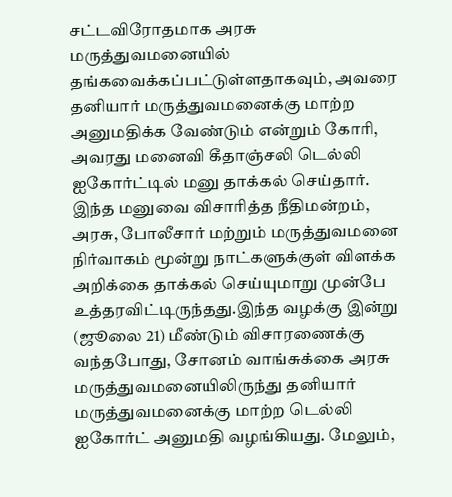சட்டவிரோதமாக அரசு மருத்துவமனையில் தங்கவைக்கப்பட்டுள்ளதாகவும், அவரை தனியார் மருத்துவமனைக்கு மாற்ற அனுமதிக்க வேண்டும் என்றும் கோரி, அவரது மனைவி கீதாஞ்சலி டெல்லி ஐகோர்ட்டில் மனு தாக்கல் செய்தார்.
இந்த மனுவை விசாரித்த நீதிமன்றம், அரசு, போலீசார் மற்றும் மருத்துவமனை நிர்வாகம் மூன்று நாட்களுக்குள் விளக்க அறிக்கை தாக்கல் செய்யுமாறு முன்பே உத்தரவிட்டிருந்தது.இந்த வழக்கு இன்று (ஜூலை 21) மீண்டும் விசாரணைக்கு வந்தபோது, சோனம் வாங்சுக்கை அரசு மருத்துவமனையிலிருந்து தனியார் மருத்துவமனைக்கு மாற்ற டெல்லி ஐகோர்ட் அனுமதி வழங்கியது. மேலும்,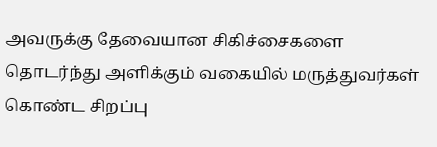அவருக்கு தேவையான சிகிச்சைகளை தொடர்ந்து அளிக்கும் வகையில் மருத்துவர்கள் கொண்ட சிறப்பு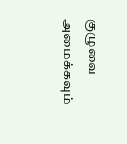குழுவை அமைக்கவும்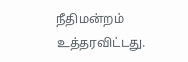நீதிமன்றம் உத்தரவிட்டது.